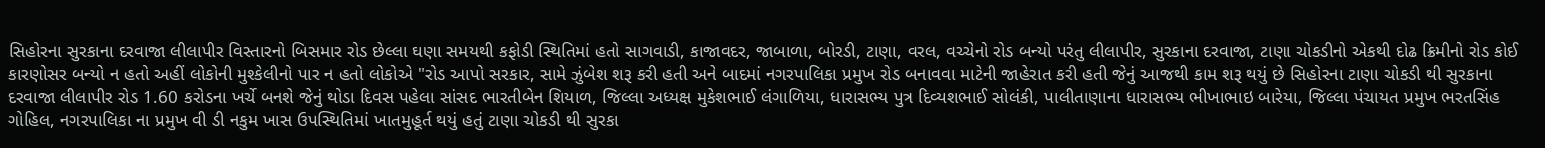સિહોરના સુરકાના દરવાજા લીલાપીર વિસ્તારનો બિસમાર રોડ છેલ્લા ઘણા સમયથી કફોડી સ્થિતિમાં હતો સાગવાડી, કાજાવદર, જાબાળા, બોરડી, ટાણા, વરલ, વચ્ચેનો રોડ બન્યો પરંતુ લીલાપીર, સુરકાના દરવાજા, ટાણા ચોકડીનો એકથી દોઢ ક્રિમીનો રોડ કોઈ કારણોસર બન્યો ન હતો અહીં લોકોની મુશ્કેલીનો પાર ન હતો લોકોએ "રોડ આપો સરકાર, સામે ઝુંબેશ શરૂ કરી હતી અને બાદમાં નગરપાલિકા પ્રમુખ રોડ બનાવવા માટેની જાહેરાત કરી હતી જેનું આજથી કામ શરૂ થયું છે સિહોરના ટાણા ચોકડી થી સુરકાના દરવાજા લીલાપીર રોડ 1.60 કરોડના ખર્ચે બનશે જેનું થોડા દિવસ પહેલા સાંસદ ભારતીબેન શિયાળ, જિલ્લા અધ્યક્ષ મુકેશભાઈ લંગાળિયા, ધારાસભ્ય પુત્ર દિવ્યશભાઈ સોલંકી, પાલીતાણાના ધારાસભ્ય ભીખાભાઇ બારેયા, જિલ્લા પંચાયત પ્રમુખ ભરતસિંહ ગોહિલ, નગરપાલિકા ના પ્રમુખ વી ડી નકુમ ખાસ ઉપસ્થિતિમાં ખાતમુહૂર્ત થયું હતું ટાણા ચોકડી થી સુરકા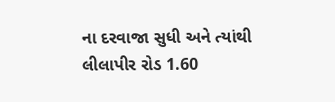ના દરવાજા સુધી અને ત્યાંથી લીલાપીર રોડ 1.60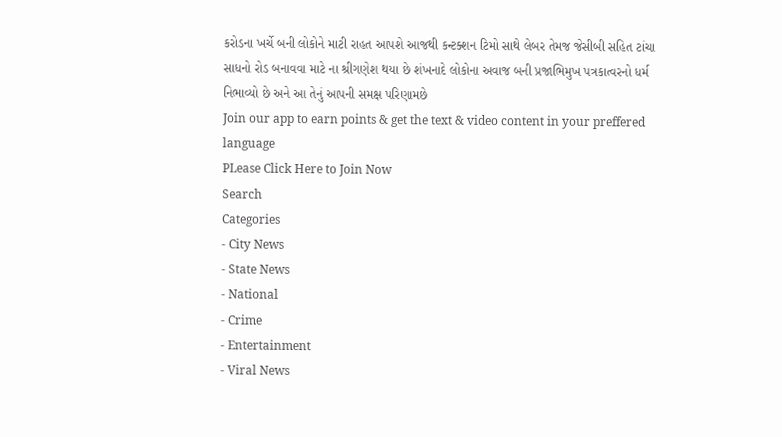કરોડના ખર્ચે બની લોકોને માટી રાહત આપશે આજથી કન્ટક્શન ટિમો સાથે લેબર તેમજ જેસીબી સહિત ટાંચા સાધનો રોડ બનાવવા માટે ના શ્રીગણેશ થયા છે શંખનાદે લોકોના અવાજ બની પ્રજાભિમુખ પત્રકાત્વરનો ધર્મ નિભાવ્યો છે અને આ તેનું આપની સમક્ષ પરિણામછે
Join our app to earn points & get the text & video content in your preffered language
PLease Click Here to Join Now
Search
Categories
- City News
- State News
- National
- Crime
- Entertainment
- Viral News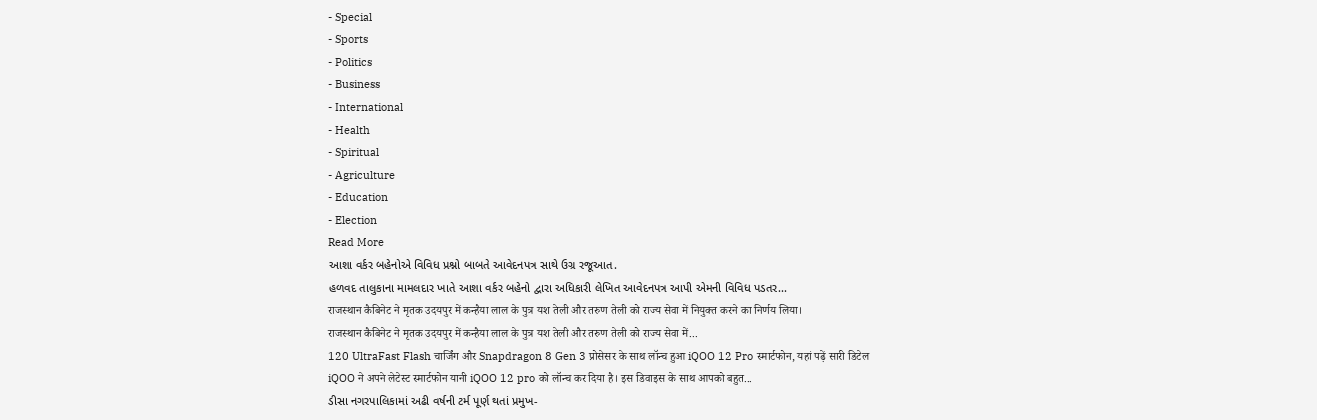- Special
- Sports
- Politics
- Business
- International
- Health
- Spiritual
- Agriculture
- Education
- Election
Read More
આશા વર્કર બહેનોએ વિવિધ પ્રશ્નો બાબતે આવેદનપત્ર સાથે ઉગ્ર રજૂઆત.
હળવદ તાલુકાના મામલદાર ખાતે આશા વર્કર બહેનો દ્વારા અધિકારી લેખિત આવેદનપત્ર આપી એમની વિવિધ પડતર...
राजस्थान कैबिनेट ने मृतक उदयपुर में कन्हैया लाल के पुत्र यश तेली और तरुण तेली को राज्य सेवा में नियुक्त करने का निर्णय लिया।
राजस्थान कैबिनेट ने मृतक उदयपुर में कन्हैया लाल के पुत्र यश तेली और तरुण तेली को राज्य सेवा में...
120 UltraFast Flash चार्जिंग और Snapdragon 8 Gen 3 प्रोसेसर के साथ लॉन्च हुआ iQOO 12 Pro स्मार्टफोन, यहां पढ़ें सारी डिटेल
iQOO ने अपने लेटेस्ट स्मार्टफोन यानी iQOO 12 pro को लॉन्च कर दिया है। इस डिवाइस के साथ आपको बहुत...
ડીસા નગરપાલિકામાં અઢી વર્ષની ટર્મ પૂર્ણ થતાં પ્રમુખ-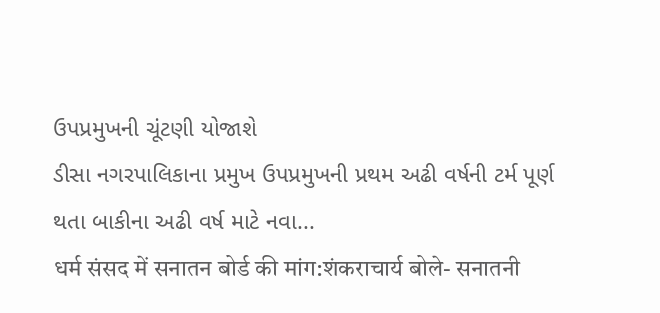ઉપપ્રમુખની ચૂંટણી યોજાશે
ડીસા નગરપાલિકાના પ્રમુખ ઉપપ્રમુખની પ્રથમ અઢી વર્ષની ટર્મ પૂર્ણ થતા બાકીના અઢી વર્ષ માટે નવા...
धर्म संसद में सनातन बोर्ड की मांग:शंकराचार्य बोले- सनातनी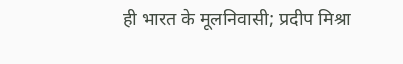ही भारत के मूलनिवासी; प्रदीप मिश्रा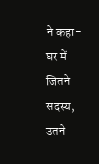ने कहा- घर में जितने सदस्य, उतने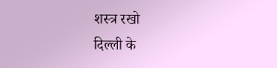शस्त्र रखो
दिल्ली के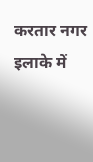करतार नगर इलाके में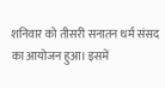शनिवार को तीसरी सनातन धर्म संसद का आयोजन हुआ। इसमें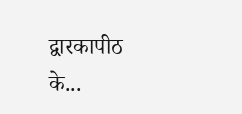द्वारकापीठ के...